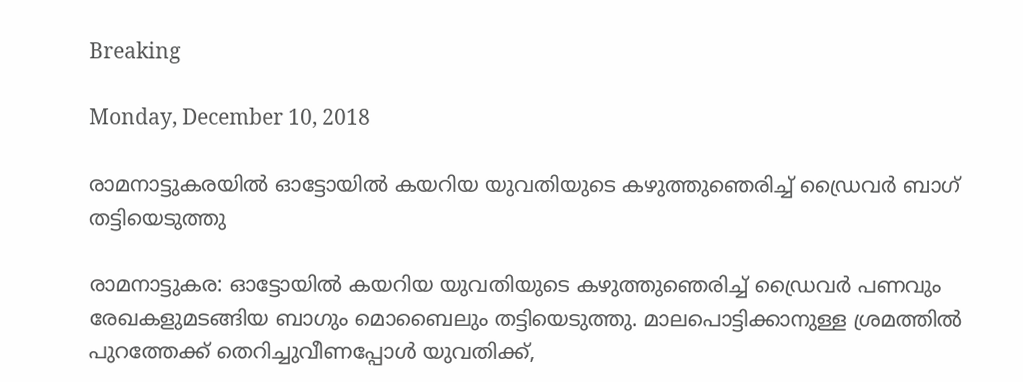Breaking

Monday, December 10, 2018

രാമനാട്ടുകരയിൽ ഓട്ടോയില്‍ കയറിയ യുവതിയുടെ കഴുത്തുഞെരിച്ച് ഡ്രൈവര്‍ ബാഗ് തട്ടിയെടുത്തു

രാമനാട്ടുകര: ഓട്ടോയിൽ കയറിയ യുവതിയുടെ കഴുത്തുഞെരിച്ച് ഡ്രൈവർ പണവും രേഖകളുമടങ്ങിയ ബാഗും മൊബൈലും തട്ടിയെടുത്തു. മാലപൊട്ടിക്കാനുള്ള ശ്രമത്തിൽ പുറത്തേക്ക് തെറിച്ചുവീണപ്പോൾ യുവതിക്ക്,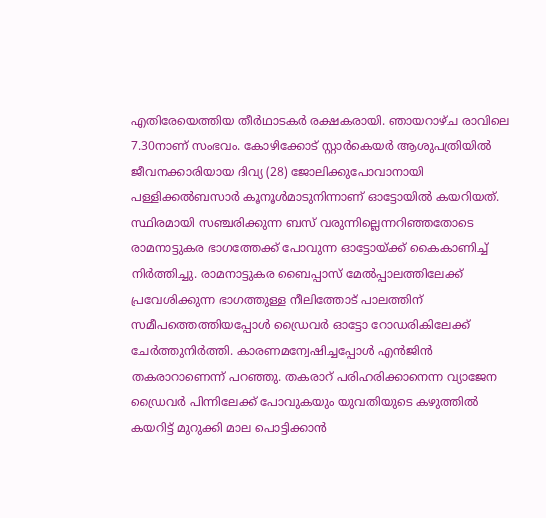എതിരേയെത്തിയ തീർഥാടകർ രക്ഷകരായി. ഞായറാഴ്ച രാവിലെ 7.30നാണ് സംഭവം. കോഴിക്കോട് സ്റ്റാർകെയർ ആശുപത്രിയിൽ ജീവനക്കാരിയായ ദിവ്യ (28) ജോലിക്കുപോവാനായി പള്ളിക്കൽബസാർ കൂനൂൾമാടുനിന്നാണ് ഓട്ടോയിൽ കയറിയത്. സ്ഥിരമായി സഞ്ചരിക്കുന്ന ബസ് വരുന്നില്ലെന്നറിഞ്ഞതോടെ രാമനാട്ടുകര ഭാഗത്തേക്ക് പോവുന്ന ഓട്ടോയ്ക്ക് കൈകാണിച്ച് നിർത്തിച്ചു. രാമനാട്ടുകര ബൈപ്പാസ് മേൽപ്പാലത്തിലേക്ക് പ്രവേശിക്കുന്ന ഭാഗത്തുള്ള നീലിത്തോട് പാലത്തിന് സമീപത്തെത്തിയപ്പോൾ ഡ്രൈവർ ഓട്ടോ റോഡരികിലേക്ക് ചേർത്തുനിർത്തി. കാരണമന്വേഷിച്ചപ്പോൾ എൻജിൻ തകരാറാണെന്ന് പറഞ്ഞു. തകരാറ് പരിഹരിക്കാനെന്ന വ്യാജേന ഡ്രൈവർ പിന്നിലേക്ക് പോവുകയും യുവതിയുടെ കഴുത്തിൽ കയറിട്ട് മുറുക്കി മാല പൊട്ടിക്കാൻ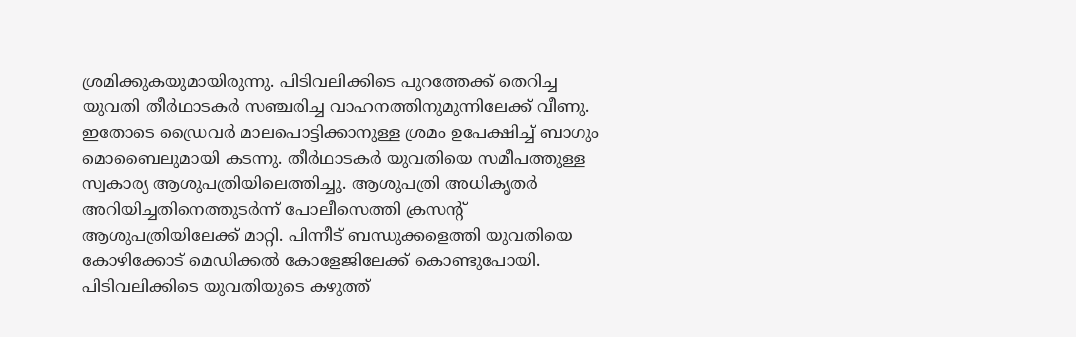ശ്രമിക്കുകയുമായിരുന്നു. പിടിവലിക്കിടെ പുറത്തേക്ക് തെറിച്ച യുവതി തീർഥാടകർ സഞ്ചരിച്ച വാഹനത്തിനുമുന്നിലേക്ക് വീണു. ഇതോടെ ഡ്രൈവർ മാലപൊട്ടിക്കാനുള്ള ശ്രമം ഉപേക്ഷിച്ച് ബാഗും മൊബൈലുമായി കടന്നു. തീർഥാടകർ യുവതിയെ സമീപത്തുള്ള സ്വകാര്യ ആശുപത്രിയിലെത്തിച്ചു. ആശുപത്രി അധികൃതർ അറിയിച്ചതിനെത്തുടർന്ന് പോലീസെത്തി ക്രസന്റ് ആശുപത്രിയിലേക്ക് മാറ്റി. പിന്നീട് ബന്ധുക്കളെത്തി യുവതിയെ കോഴിക്കോട് മെഡിക്കൽ കോളേജിലേക്ക് കൊണ്ടുപോയി. പിടിവലിക്കിടെ യുവതിയുടെ കഴുത്ത്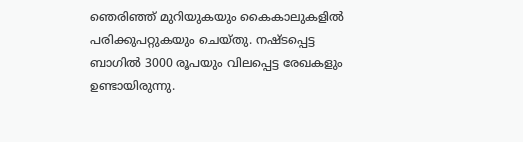ഞെരിഞ്ഞ് മുറിയുകയും കൈകാലുകളിൽ പരിക്കുപറ്റുകയും ചെയ്തു. നഷ്ടപ്പെട്ട ബാഗിൽ 3000 രൂപയും വിലപ്പെട്ട രേഖകളും ഉണ്ടായിരുന്നു.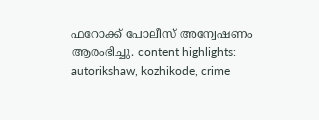ഫറോക്ക് പോലീസ് അന്വേഷണം ആരംഭിച്ചു. content highlights: autorikshaw, kozhikode, crime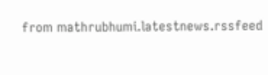from mathrubhumi.latestnews.rssfeed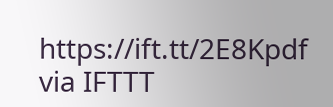https://ift.tt/2E8Kpdf
via IFTTT